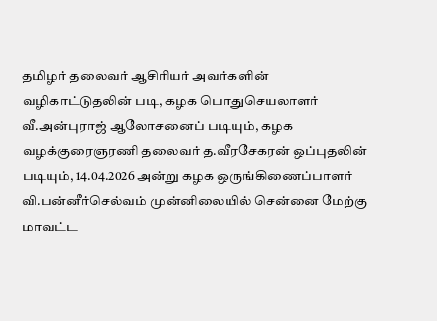தமிழர் தலைவர் ஆசிரியர் அவர்களின் வழிகாட்டுதலின் படி, கழக பொதுசெயலாளர் வீ.அன்புராஜ் ஆலோசனைப் படியும், கழக வழக்குரைஞரணி தலைவர் த.வீரசேகரன் ஒப்புதலின் படியும், 14.04.2026 அன்று கழக ஒருங்கிணைப்பாளர் வி.பன்னீர்செல்வம் முன்னிலையில் சென்னை மேற்கு மாவட்ட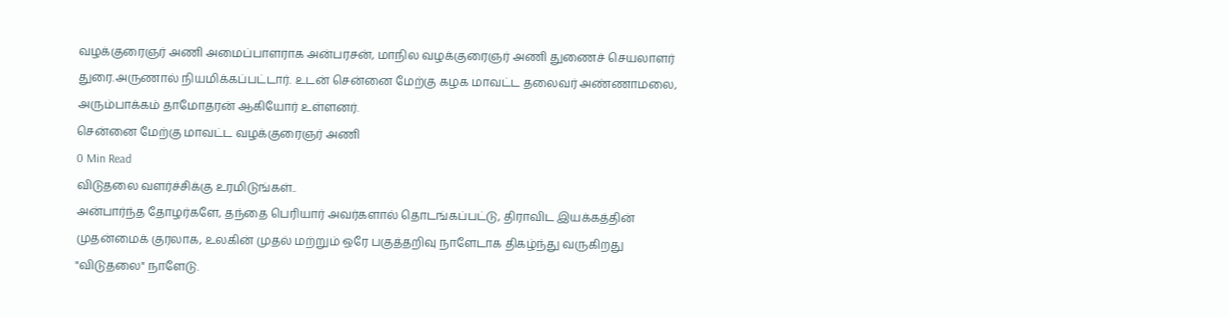வழக்குரைஞர் அணி அமைப்பாளராக அன்பரசன், மாநில வழக்குரைஞர் அணி துணைச் செயலாளர் துரை.அருணால் நியமிக்கப்பட்டார். உடன் சென்னை மேற்கு கழக மாவட்ட தலைவர் அண்ணாமலை, அரும்பாக்கம் தாமோதரன் ஆகியோர் உள்ளனர்.
சென்னை மேற்கு மாவட்ட வழக்குரைஞர் அணி
0 Min Read
விடுதலை வளர்ச்சிக்கு உரமிடுங்கள்..
அன்பார்ந்த தோழர்களே, தந்தை பெரியார் அவர்களால் தொடங்கப்பட்டு, திராவிட இயக்கத்தின் முதன்மைக் குரலாக, உலகின் முதல் மற்றும் ஒரே பகுத்தறிவு நாளேடாக திகழ்ந்து வருகிறது "விடுதலை" நாளேடு.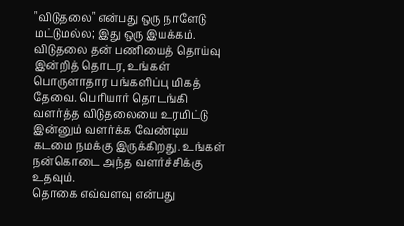"விடுதலை" என்பது ஒரு நாளேடு மட்டுமல்ல; இது ஒரு இயக்கம். விடுதலை தன் பணியைத் தொய்வு இன்றித் தொடர, உங்கள் பொருளாதார பங்களிப்பு மிகத் தேவை. பெரியார் தொடங்கி வளர்த்த விடுதலையை உரமிட்டு இன்னும் வளர்க்க வேண்டிய கடமை நமக்கு இருக்கிறது. உங்கள் நன்கொடை அந்த வளர்ச்சிக்கு உதவும்.
தொகை எவ்வளவு என்பது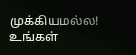முக்கியமல்ல! உங்கள்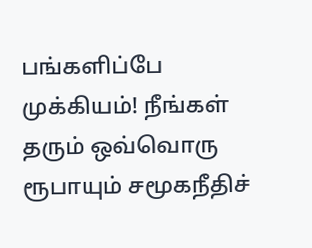பங்களிப்பே முக்கியம்! நீங்கள் தரும் ஒவ்வொரு ரூபாயும் சமூகநீதிச்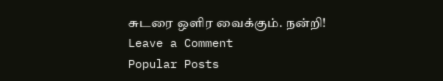சுடரை ஒளிர வைக்கும். நன்றி!
Leave a Comment
Popular Posts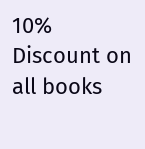10% Discount on all books